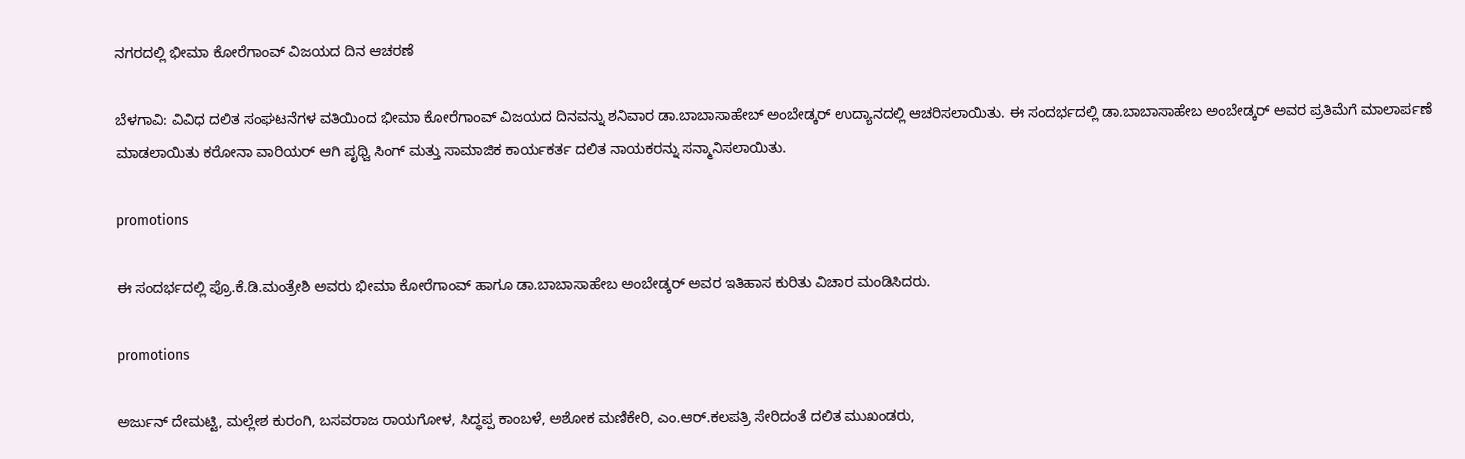ನಗರದಲ್ಲಿ ಭೀಮಾ ಕೋರೆಗಾಂವ್ ವಿಜಯದ ದಿನ‌ ಆಚರಣೆ

ಬೆಳಗಾವಿ: ವಿವಿಧ ದಲಿತ ಸಂಘಟನೆಗಳ ವತಿಯಿಂದ ಭೀಮಾ ಕೋರೆಗಾಂವ್ ವಿಜಯದ‌ ದಿನವನ್ನು ಶನಿವಾರ ಡಾ.ಬಾಬಾಸಾಹೇಬ್ ಅಂಬೇಡ್ಕರ್ ಉದ್ಯಾನದಲ್ಲಿ ಆಚರಿಸಲಾಯಿತು. ಈ ಸಂದರ್ಭದಲ್ಲಿ ಡಾ.ಬಾಬಾಸಾಹೇಬ ಅಂಬೇಡ್ಕರ್ ಅವರ ಪ್ರತಿಮೆಗೆ ಮಾಲಾರ್ಪಣೆ ಮಾಡಲಾಯಿತು ಕರೋನಾ ವಾರಿಯರ್ ಆಗಿ ಪೃಥ್ವಿ ಸಿಂಗ್ ಮತ್ತು ಸಾಮಾಜಿಕ ಕಾರ್ಯಕರ್ತ ದಲಿತ ನಾಯಕರನ್ನು ಸನ್ಮಾನಿಸಲಾಯಿತು.

promotions

ಈ ಸಂದರ್ಭದಲ್ಲಿ ಪ್ರೊ.ಕೆ.ಡಿ.ಮಂತ್ರೇಶಿ ಅವರು ಭೀಮಾ ಕೋರೆಗಾಂವ್ ಹಾಗೂ ಡಾ.ಬಾಬಾಸಾಹೇಬ ಅಂಬೇಡ್ಕರ್ ಅವರ ಇತಿಹಾಸ ಕುರಿತು ವಿಚಾರ ಮಂಡಿಸಿದರು.

promotions

ಅರ್ಜುನ್ ದೇಮಟ್ಟಿ, ಮಲ್ಲೇಶ ಕುರಂಗಿ, ಬಸವರಾಜ ರಾಯಗೋಳ, ಸಿದ್ಧಪ್ಪ ಕಾಂಬಳೆ, ಅಶೋಕ ಮಣಿಕೇರಿ, ಎಂ.ಆರ್.ಕಲಪತ್ರಿ ಸೇರಿದಂತೆ ದಲಿತ ಮುಖಂಡರು,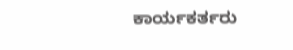ಕಾರ್ಯಕರ್ತರು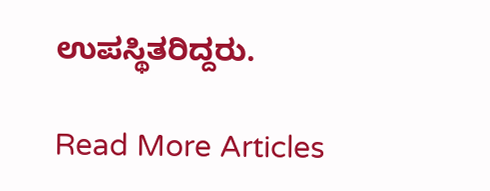ಉಪಸ್ಥಿತರಿದ್ದರು.

Read More Articles